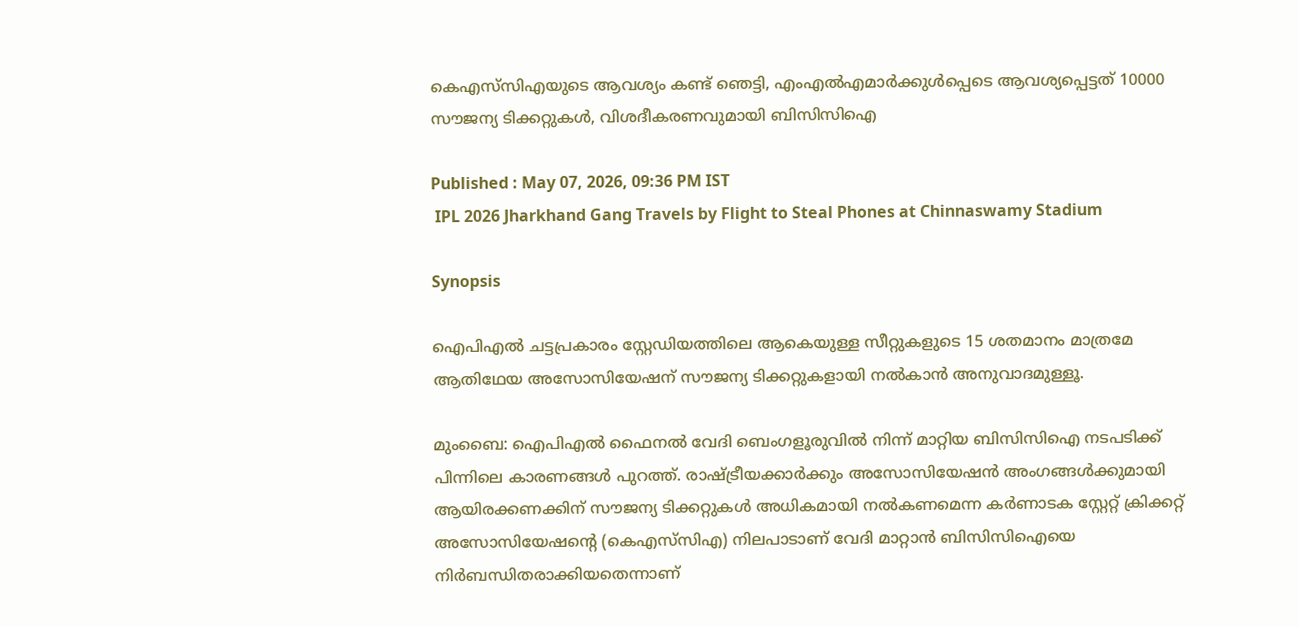കെഎസ്‌സിഎയുടെ ആവശ്യം കണ്ട് ഞെട്ടി, എംഎല്‍എമാര്‍ക്കുള്‍പ്പെടെ ആവശ്യപ്പെട്ടത് 10000 സൗജന്യ ടിക്കറ്റുകള്‍, വിശദീകരണവുമായി ബിസിസിഐ

Published : May 07, 2026, 09:36 PM IST
 IPL 2026 Jharkhand Gang Travels by Flight to Steal Phones at Chinnaswamy Stadium

Synopsis

ഐപിഎൽ ചട്ടപ്രകാരം സ്റ്റേഡിയത്തിലെ ആകെയുള്ള സീറ്റുകളുടെ 15 ശതമാനം മാത്രമേ ആതിഥേയ അസോസിയേഷന് സൗജന്യ ടിക്കറ്റുകളായി നൽകാൻ അനുവാദമുള്ളൂ.

മുംബൈ: ഐപിഎൽ ഫൈനൽ വേദി ബെംഗളൂരുവിൽ നിന്ന് മാറ്റിയ ബിസിസിഐ നടപടിക്ക് പിന്നിലെ കാരണങ്ങൾ പുറത്ത്. രാഷ്ട്രീയക്കാർക്കും അസോസിയേഷൻ അംഗങ്ങൾക്കുമായി ആയിരക്കണക്കിന് സൗജന്യ ടിക്കറ്റുകൾ അധികമായി നൽകണമെന്ന കർണാടക സ്റ്റേറ്റ് ക്രിക്കറ്റ് അസോസിയേഷന്‍റെ (കെഎസ്‌സിഎ) നിലപാടാണ് വേദി മാറ്റാൻ ബിസിസിഐയെ നിര്‍ബന്ധിതരാക്കിയതെന്നാണ്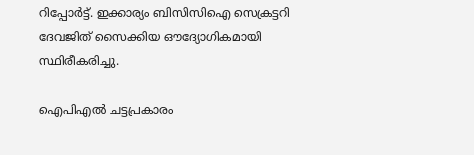റിപ്പോര്‍ട്ട്. ഇക്കാര്യം ബിസിസിഐ സെക്രട്ടറി ദേവജിത് സൈക്കിയ ഔദ്യോഗികമായി സ്ഥിരീകരിച്ചു.

ഐപിഎൽ ചട്ടപ്രകാരം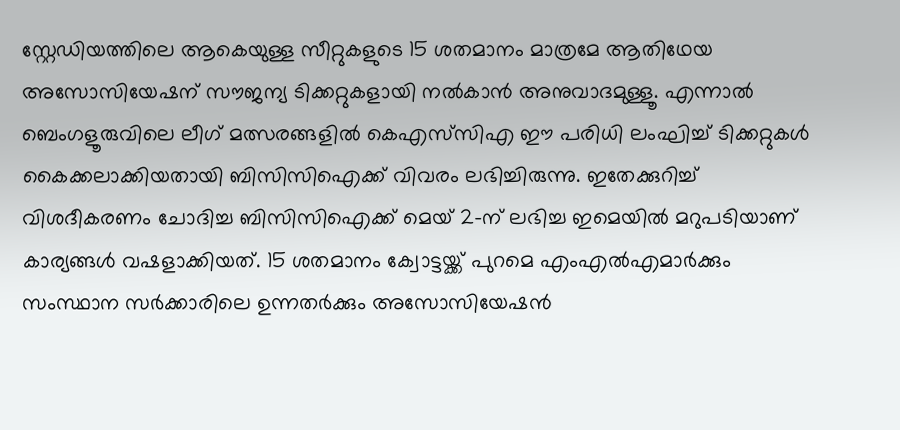സ്റ്റേഡിയത്തിലെ ആകെയുള്ള സീറ്റുകളുടെ 15 ശതമാനം മാത്രമേ ആതിഥേയ അസോസിയേഷന് സൗജന്യ ടിക്കറ്റുകളായി നൽകാൻ അനുവാദമുള്ളൂ. എന്നാൽ ബെംഗളൂരുവിലെ ലീഗ് മത്സരങ്ങളിൽ കെഎസ്‌സിഎ ഈ പരിധി ലംഘിച്ച് ടിക്കറ്റുകൾ കൈക്കലാക്കിയതായി ബിസിസിഐക്ക് വിവരം ലഭിച്ചിരുന്നു. ഇതേക്കുറിച്ച് വിശദീകരണം ചോദിച്ച ബിസിസിഐക്ക് മെയ് 2-ന് ലഭിച്ച ഇമെയിൽ മറുപടിയാണ് കാര്യങ്ങൾ വഷളാക്കിയത്. 15 ശതമാനം ക്വോട്ടയ്ക്ക് പുറമെ എംഎൽഎമാർക്കും സംസ്ഥാന സർക്കാരിലെ ഉന്നതർക്കും അസോസിയേഷൻ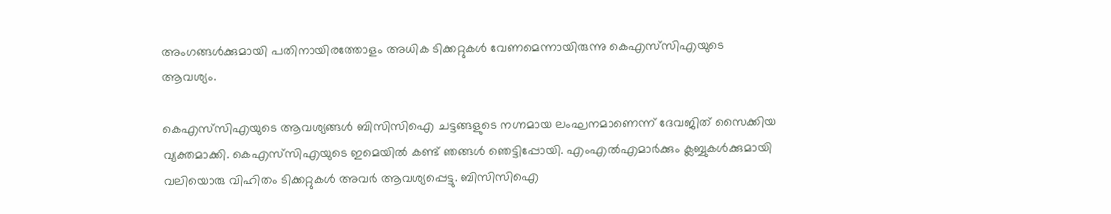അംഗങ്ങൾക്കുമായി പതിനായിരത്തോളം അധിക ടിക്കറ്റുകൾ വേണമെന്നായിരുന്നു കെഎസ്‌സിഎയുടെ ആവശ്യം.

കെഎസ്‌സിഎയുടെ ആവശ്യങ്ങൾ ബിസിസിഐ ചട്ടങ്ങളുടെ നഗ്നമായ ലംഘനമാണെന്ന് ദേവജിത് സൈക്കിയ വ്യക്തമാക്കി. കെഎസ്‌സിഎയുടെ ഇമെയിൽ കണ്ട് ഞങ്ങൾ ഞെട്ടിപ്പോയി. എംഎൽഎമാർക്കും ക്ലബ്ബുകൾക്കുമായി വലിയൊരു വിഹിതം ടിക്കറ്റുകൾ അവർ ആവശ്യപ്പെട്ടു. ബിസിസിഐ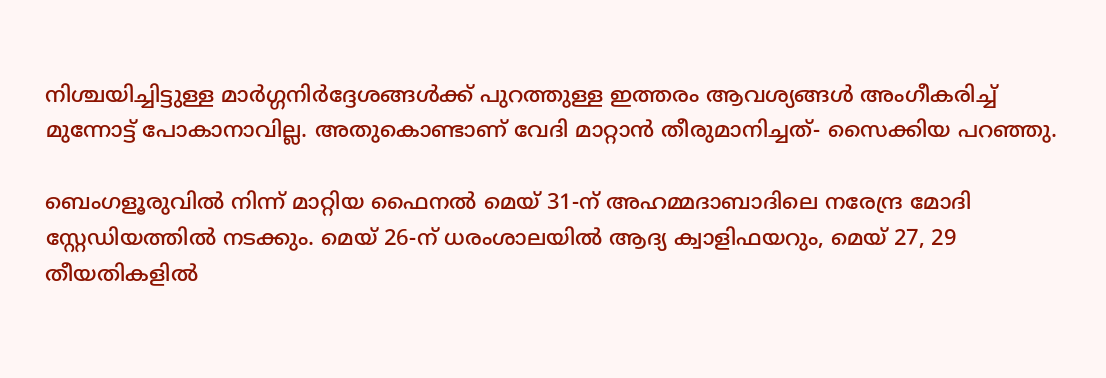നിശ്ചയിച്ചിട്ടുള്ള മാർഗ്ഗനിർദ്ദേശങ്ങൾക്ക് പുറത്തുള്ള ഇത്തരം ആവശ്യങ്ങൾ അംഗീകരിച്ച് മുന്നോട്ട് പോകാനാവില്ല. അതുകൊണ്ടാണ് വേദി മാറ്റാൻ തീരുമാനിച്ചത്- സൈക്കിയ പറഞ്ഞു.

ബെംഗളൂരുവിൽ നിന്ന് മാറ്റിയ ഫൈനൽ മെയ് 31-ന് അഹമ്മദാബാദിലെ നരേന്ദ്ര മോദി സ്റ്റേഡിയത്തിൽ നടക്കും. മെയ് 26-ന് ധരംശാലയിൽ ആദ്യ ക്വാളിഫയറും, മെയ് 27, 29 തീയതികളിൽ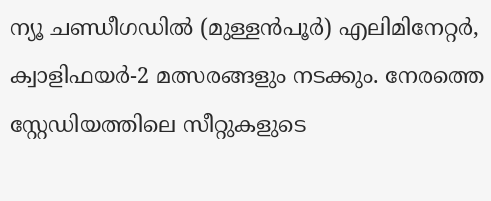ന്യൂ ചണ്ഡീഗഡിൽ (മുള്ളൻപൂർ) എലിമിനേറ്റർ, ക്വാളിഫയർ-2 മത്സരങ്ങളും നടക്കും. നേരത്തെ സ്റ്റേഡിയത്തിലെ സീറ്റുകളുടെ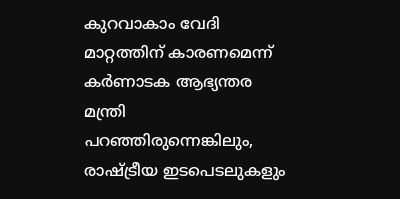കുറവാകാം വേദി മാറ്റത്തിന് കാരണമെന്ന് കർണാടക ആഭ്യന്തര മന്ത്രി പറഞ്ഞിരുന്നെങ്കിലും, രാഷ്ട്രീയ ഇടപെടലുകളും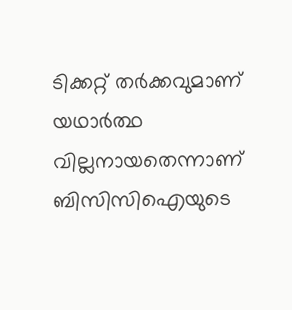ടിക്കറ്റ് തർക്കവുമാണ് യഥാർത്ഥ വില്ലനായതെന്നാണ് ബിസിസിഐയുടെ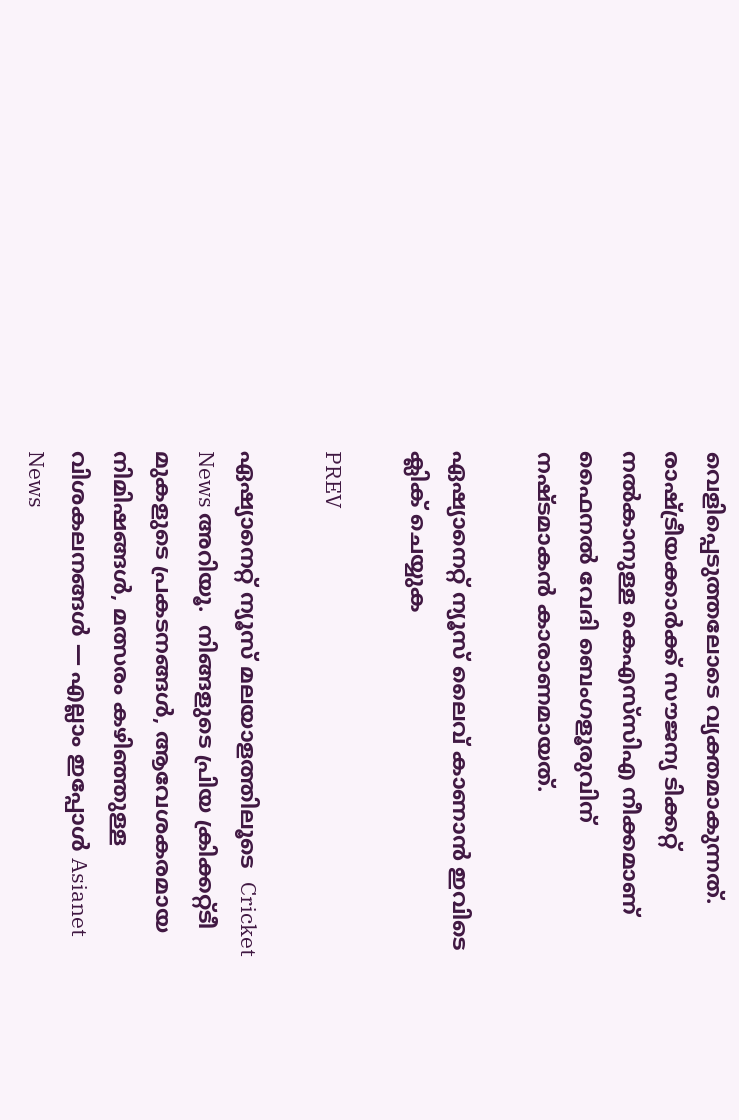വെളിപ്പെടുത്തലോടെ വ്യക്തമാകുന്നത്. രാഷ്ട്രീയക്കാർക്ക് സൗജന്യ ടിക്കറ്റ് നൽകാനുള്ള കെഎസ്‌സിഎ നീക്കമാണ് ഫൈനല്‍ വേദി ബെംഗളൂരുവിന് നഷ്ടമാകന്‍ കാരാണമായത്.

ഏഷ്യാനെറ്റ് ന്യൂസ് ലൈവ് കാണാന്‍ ഇവിടെ ക്ലിക് ചെയ്യുക

PREV

ഏഷ്യാനെറ്റ് ന്യൂസ് മലയാളത്തിലൂടെ  Cricket News അറിയൂ.  നിങ്ങളുടെ പ്രിയ ക്രിക്കറ്റ്ടീ മുകളുടെ പ്രകടനങ്ങൾ, ആവേശകരമായ നിമിഷങ്ങൾ, മത്സരം കഴിഞ്ഞുള്ള വിശകലനങ്ങൾ — എല്ലാം ഇപ്പോൾ Asianet News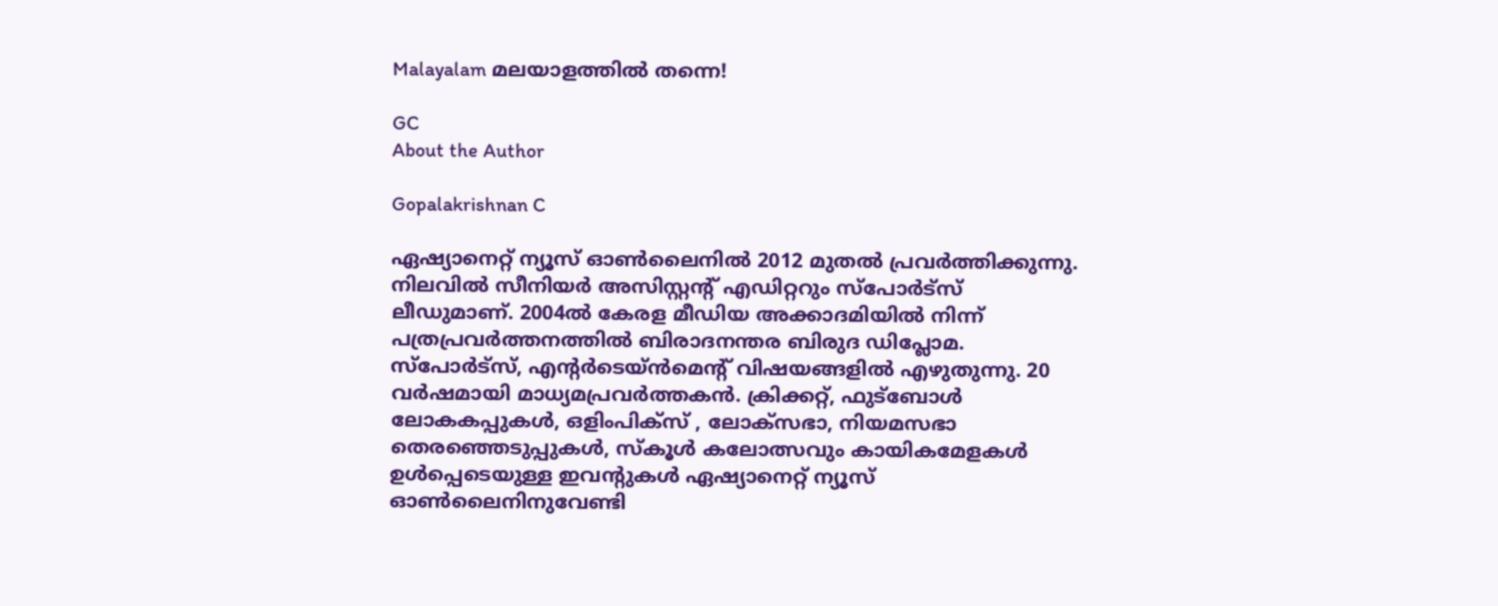Malayalam മലയാളത്തിൽ തന്നെ!

GC
About the Author

Gopalakrishnan C

ഏഷ്യാനെറ്റ് ന്യൂസ് ഓണ്‍ലൈനില്‍ 2012 മുതല്‍ പ്രവര്‍ത്തിക്കുന്നു. നിലവില്‍ സീനിയര്‍ അസിസ്റ്റന്‍റ് എഡിറ്ററും സ്പോർട്സ് ലീഡുമാണ്. 2004ൽ കേരള മീഡിയ അക്കാദമിയില്‍ നിന്ന് പത്രപ്രവര്‍ത്തനത്തില്‍ ബിരാദനന്തര ബിരുദ ഡിപ്ലോമ. സ്പോര്‍ട്സ്, എന്‍റര്‍ടെയ്ൻമെന്‍റ് വിഷയങ്ങളില്‍ എഴുതുന്നു. 20 വര്‍ഷമായി മാധ്യമപ്രവര്‍ത്തകൻ. ക്രിക്കറ്റ്, ഫുട്ബോള്‍ ലോകകപ്പുകൾ, ഒളിംപിക്സ് , ലോക്സഭാ, നിയമസഭാ തെരഞ്ഞെടുപ്പുകള്‍, സ്കൂള്‍ കലോത്സവും കായികമേളകള്‍ ഉള്‍പ്പെടെയുള്ള ഇവന്‍റുകള്‍ ഏഷ്യാനെറ്റ് ന്യൂസ് ഓണ്‍ലൈനിനുവേണ്ടി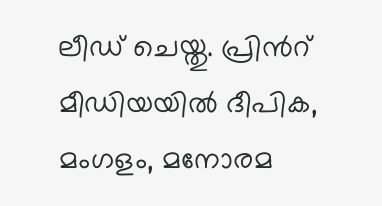ലീഡ് ചെയ്തു. പ്രിന്‍റ് മീഡിയയില്‍ ദീപിക, മംഗളം, മനോരമ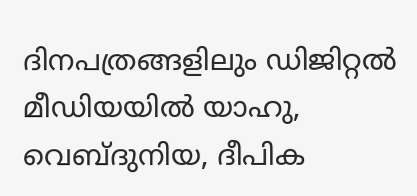ദിനപത്രങ്ങളിലും ഡിജിറ്റൽ മീഡിയയില്‍ യാഹു, വെബ്ദുനിയ, ദീപിക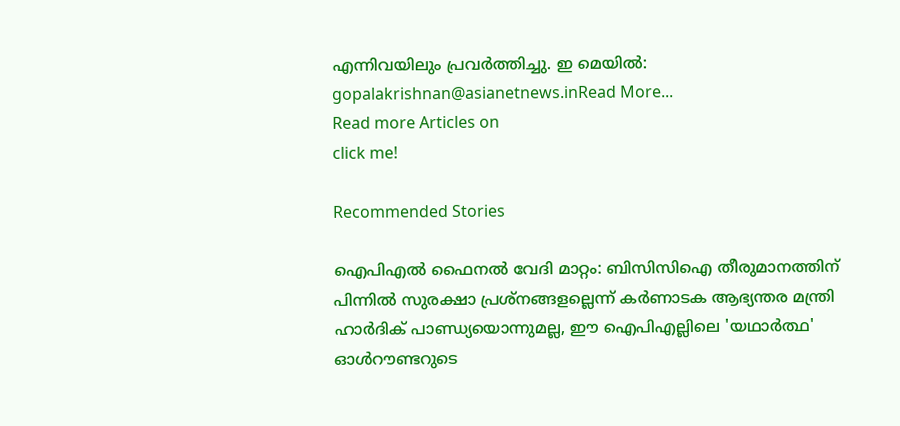എന്നിവയിലും പ്രവര്‍ത്തിച്ചു. ഇ മെയില്‍: gopalakrishnan@asianetnews.inRead More...
Read more Articles on
click me!

Recommended Stories

ഐപിഎൽ ഫൈനൽ വേദി മാറ്റം: ബിസിസിഐ തീരുമാനത്തിന് പിന്നിൽ സുരക്ഷാ പ്രശ്നങ്ങളല്ലെന്ന് കർണാടക ആഭ്യന്തര മന്ത്രി
ഹാർദിക് പാണ്ഡ്യയൊന്നുമല്ല, ഈ ഐപിഎല്ലിലെ 'യഥാർത്ഥ' ഓൾറൗണ്ടറുടെ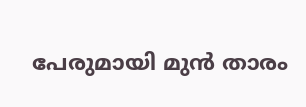പേരുമായി മുന്‍ താരം